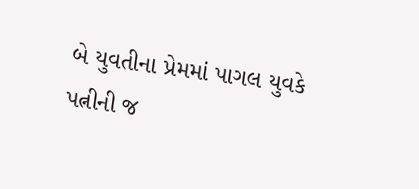બે યુવતીના પ્રેમમાં પાગલ યુવકે પત્નીની જ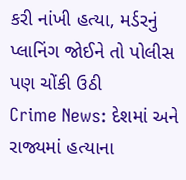કરી નાંખી હત્યા, મર્ડરનું પ્લાનિંગ જોઈને તો પોલીસ પણ ચોંકી ઉઠી
Crime News: દેશમાં અને રાજ્યમાં હત્યાના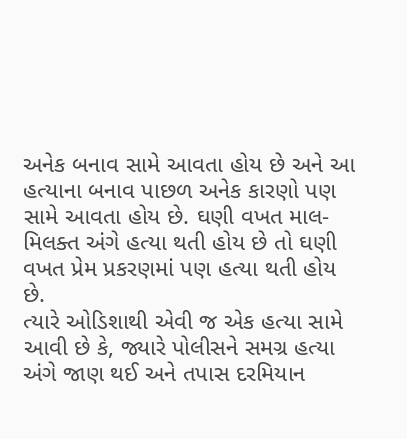અનેક બનાવ સામે આવતા હોય છે અને આ હત્યાના બનાવ પાછળ અનેક કારણો પણ સામે આવતા હોય છે. ઘણી વખત માલ-મિલક્ત અંગે હત્યા થતી હોય છે તો ઘણી વખત પ્રેમ પ્રકરણમાં પણ હત્યા થતી હોય છે.
ત્યારે ઓડિશાથી એવી જ એક હત્યા સામે આવી છે કે, જ્યારે પોલીસને સમગ્ર હત્યા અંગે જાણ થઈ અને તપાસ દરમિયાન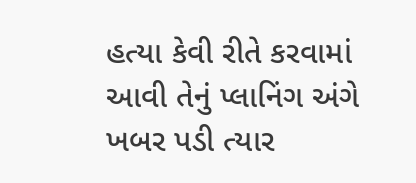હત્યા કેવી રીતે કરવામાં આવી તેનું પ્લાનિંગ અંગે ખબર પડી ત્યાર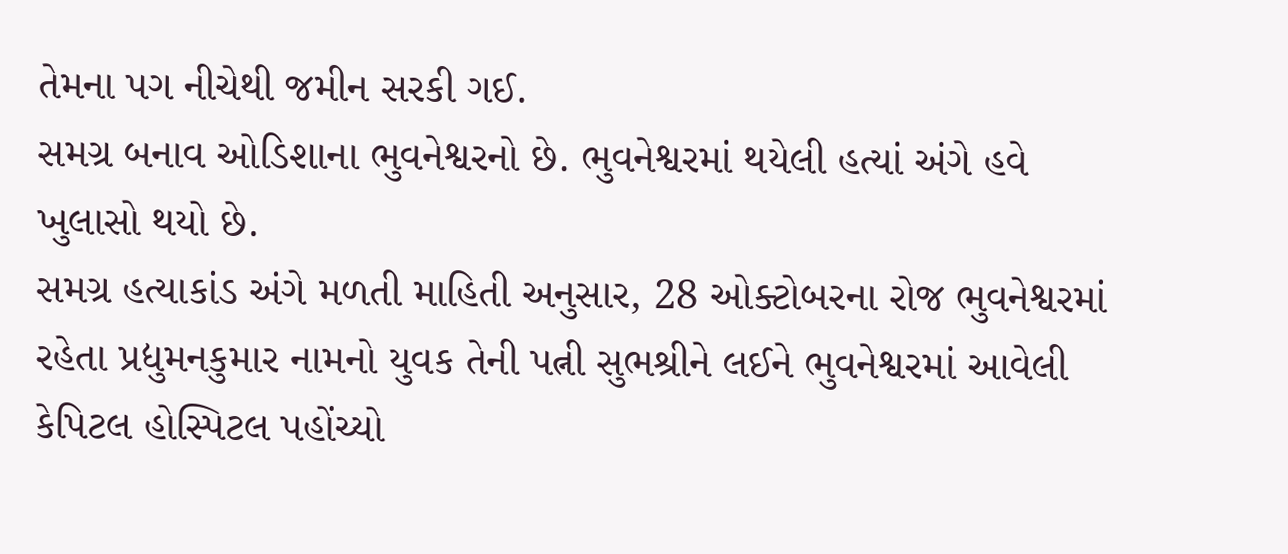તેમના પગ નીચેથી જમીન સરકી ગઈ.
સમગ્ર બનાવ ઓડિશાના ભુવનેશ્વરનો છે. ભુવનેશ્વરમાં થયેલી હત્યાં અંગે હવે ખુલાસો થયો છે.
સમગ્ર હત્યાકાંડ અંગે મળતી માહિતી અનુસાર, 28 ઓક્ટોબરના રોજ ભુવનેશ્વરમાં રહેતા પ્રદ્યુમનકુમાર નામનો યુવક તેની પત્ની સુભશ્રીને લઈને ભુવનેશ્વરમાં આવેલી કેપિટલ હોસ્પિટલ પહોંચ્યો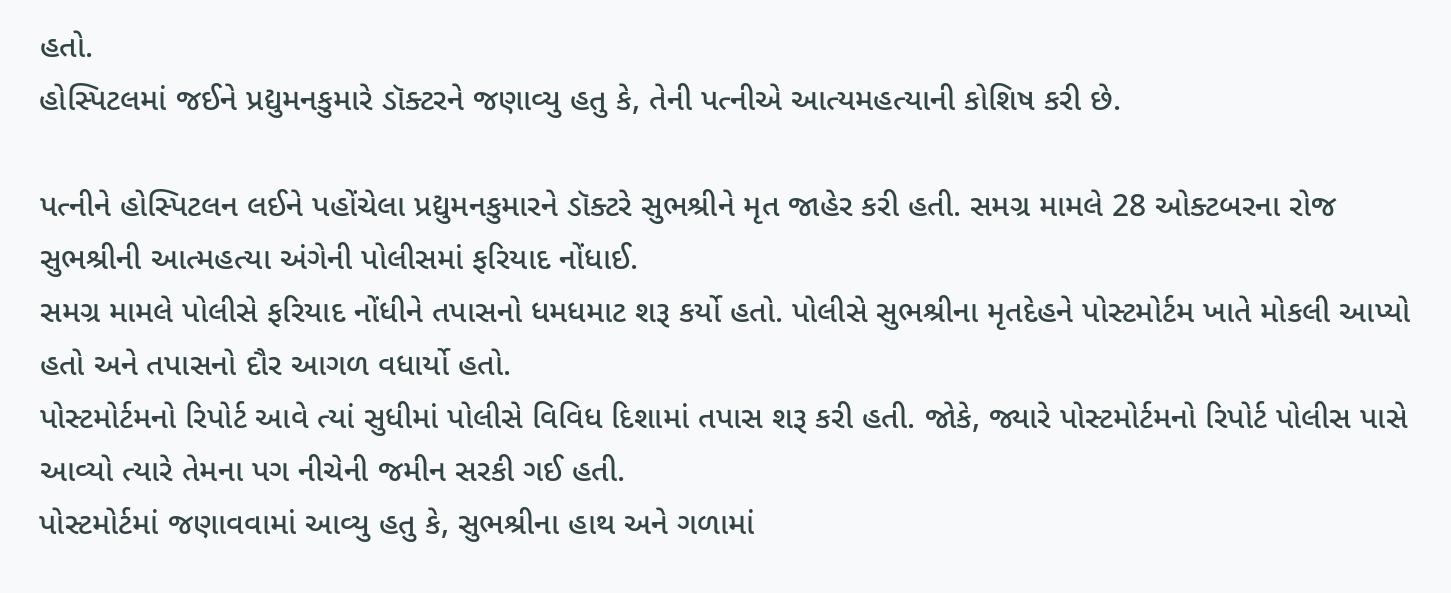હતો.
હોસ્પિટલમાં જઈને પ્રદ્યુમનકુમારે ડૉક્ટરને જણાવ્યુ હતુ કે, તેની પત્નીએ આત્યમહત્યાની કોશિષ કરી છે.

પત્નીને હોસ્પિટલન લઈને પહોંચેલા પ્રદ્યુમનકુમારને ડૉક્ટરે સુભશ્રીને મૃત જાહેર કરી હતી. સમગ્ર મામલે 28 ઓક્ટબરના રોજ સુભશ્રીની આત્મહત્યા અંગેની પોલીસમાં ફરિયાદ નોંધાઈ.
સમગ્ર મામલે પોલીસે ફરિયાદ નોંધીને તપાસનો ધમધમાટ શરૂ કર્યો હતો. પોલીસે સુભશ્રીના મૃતદેહને પોસ્ટમોર્ટમ ખાતે મોકલી આપ્યો હતો અને તપાસનો દૌર આગળ વધાર્યો હતો.
પોસ્ટમોર્ટમનો રિપોર્ટ આવે ત્યાં સુધીમાં પોલીસે વિવિધ દિશામાં તપાસ શરૂ કરી હતી. જોકે, જ્યારે પોસ્ટમોર્ટમનો રિપોર્ટ પોલીસ પાસે આવ્યો ત્યારે તેમના પગ નીચેની જમીન સરકી ગઈ હતી.
પોસ્ટમોર્ટમાં જણાવવામાં આવ્યુ હતુ કે, સુભશ્રીના હાથ અને ગળામાં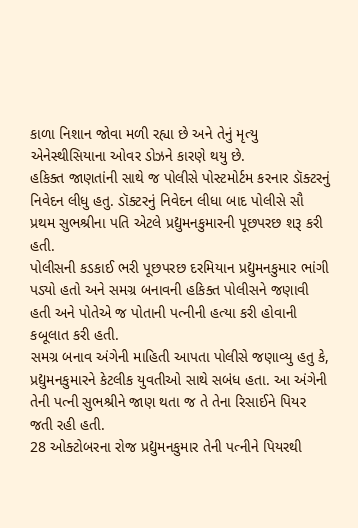કાળા નિશાન જોવા મળી રહ્યા છે અને તેનું મૃત્યુ એનેસ્થીસિયાના ઓવર ડોઝને કારણે થયુ છે.
હકિક્ત જાણતાંની સાથે જ પોલીસે પોસ્ટમોર્ટમ કરનાર ડૉક્ટરનું નિવેદન લીધુ હતુ. ડૉક્ટરનું નિવેદન લીધા બાદ પોલીસે સૌ પ્રથમ સુભશ્રીના પતિ એટલે પ્રદ્યુમનકુમારની પૂછપરછ શરૂ કરી હતી.
પોલીસની કડકાઈ ભરી પૂછપરછ દરમિયાન પ્રદ્યુમનકુમાર ભાંગી પડ્યો હતો અને સમગ્ર બનાવની હકિક્ત પોલીસને જણાવી હતી અને પોતેએ જ પોતાની પત્નીની હત્યા કરી હોવાની કબૂલાત કરી હતી.
સમગ્ર બનાવ અંગેની માહિતી આપતા પોલીસે જણાવ્યુ હતુ કે, પ્રદ્યુમનકુમારને કેટલીક યુવતીઓ સાથે સબંધ હતા. આ અંગેની તેની પત્ની સુભશ્રીને જાણ થતા જ તે તેના રિસાઈને પિયર જતી રહી હતી.
28 ઓક્ટોબરના રોજ પ્રદ્યુમનકુમાર તેની પત્નીને પિયરથી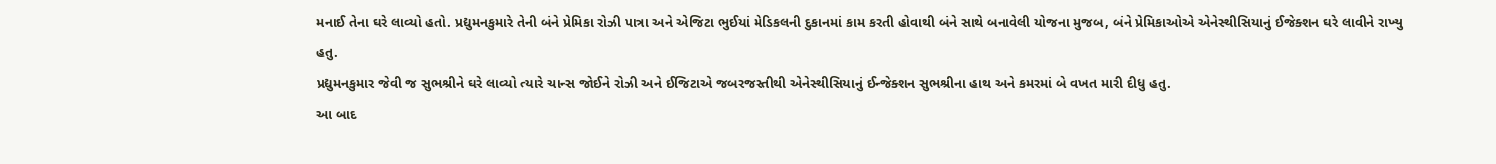મનાઈ તેના ઘરે લાવ્યો હતો. પ્રદ્યુમનકુમારે તેની બંને પ્રેમિકા રોઝી પાત્રા અને એજિટા ભુઈયાં મેડિકલની દુકાનમાં કામ કરતી હોવાથી બંને સાથે બનાવેલી યોજના મુજબ, બંને પ્રેમિકાઓએ એનેસ્થીસિયાનું ઈજેક્શન ઘરે લાવીને રાખ્યુ હતુ.
પ્રદ્યુમનકુમાર જેવી જ સુભશ્રીને ઘરે લાવ્યો ત્યારે ચાન્સ જોઈને રોઝી અને ઈજિટાએ જબરજસ્તીથી એનેસ્થીસિયાનું ઈન્જેક્શન સુભશ્રીના હાથ અને કમરમાં બે વખત મારી દીધુ હતુ.
આ બાદ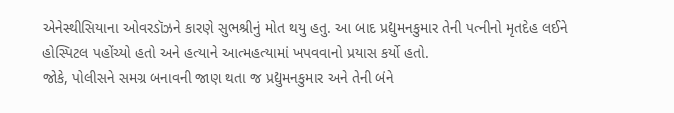એનેસ્થીસિયાના ઓવરડૉઝને કારણે સુભશ્રીનું મોત થયુ હતુ. આ બાદ પ્રદ્યુમનકુમાર તેની પત્નીનો મૃતદેહ લઈને હોસ્પિટલ પહોંચ્યો હતો અને હત્યાને આત્મહત્યામાં ખપવવાનો પ્રયાસ કર્યો હતો.
જોકે, પોલીસને સમગ્ર બનાવની જાણ થતા જ પ્રદ્યુમનકુમાર અને તેની બંને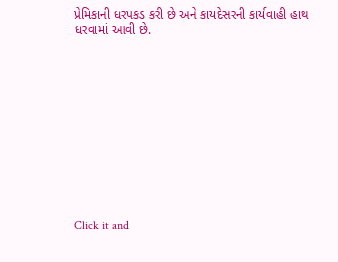પ્રેમિકાની ધરપકડ કરી છે અને કાયદેસરની કાર્યવાહી હાથ ધરવામાં આવી છે.












Click it and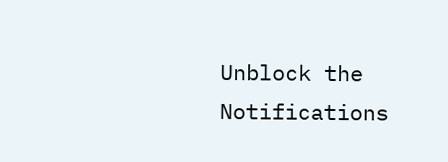Unblock the Notifications